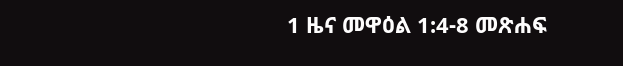1 ዜና መዋዕል 1:4-8 መጽሐፍ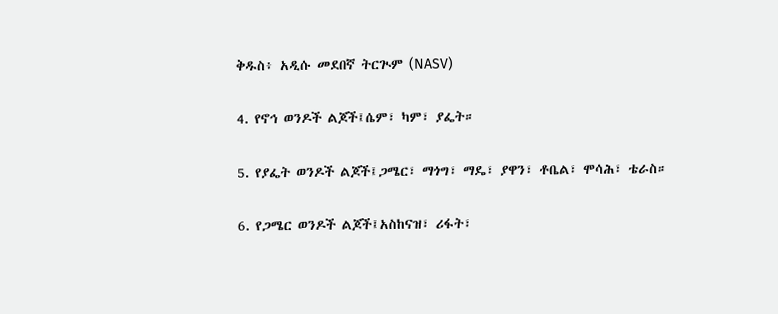ቅዱስ፥ አዲሱ መደበኛ ትርጒም (NASV)

4. የኖኅ ወንዶች ልጆች፤ሴም፣ ካም፣ ያፌት።

5. የያፌት ወንዶች ልጆች፤ጋሜር፣ ማጎግ፣ ማዴ፣ ያዋን፣ ቶቤል፣ ሞሳሕ፣ ቴራስ።

6. የጋሜር ወንዶች ልጆች፤አስከናዝ፣ ሪፋት፣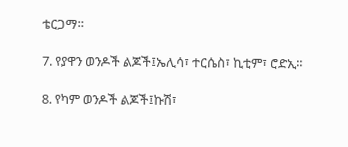ቴርጋማ።

7. የያዋን ወንዶች ልጆች፤ኤሊሳ፣ ተርሴስ፣ ኪቲም፣ ሮድኢ።

8. የካም ወንዶች ልጆች፤ኩሽ፣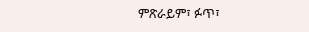ምጽራይም፣ ፉጥ፣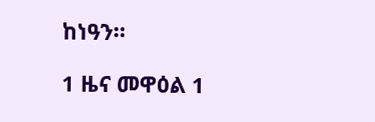ከነዓን።

1 ዜና መዋዕል 1